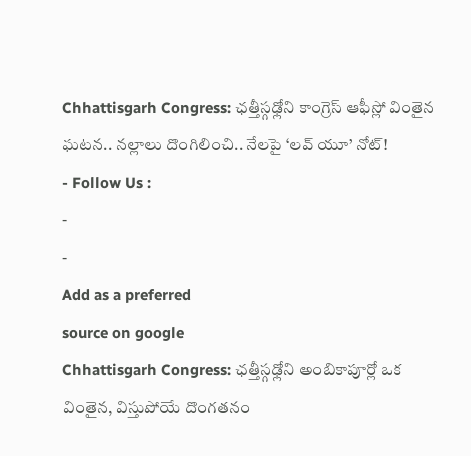Chhattisgarh Congress: ఛత్తీస్గఢ్లోని కాంగ్రెస్ ఆఫీస్లో వింతైన ఘటన.. నల్లాలు దొంగిలించి.. నేలపై ‘లవ్ యూ’ నోట్!
- Follow Us :
-
-
Add as a preferred
source on google
Chhattisgarh Congress: ఛత్తీస్గఢ్లోని అంబికాపూర్లో ఒక వింతైన, విస్తుపోయే దొంగతనం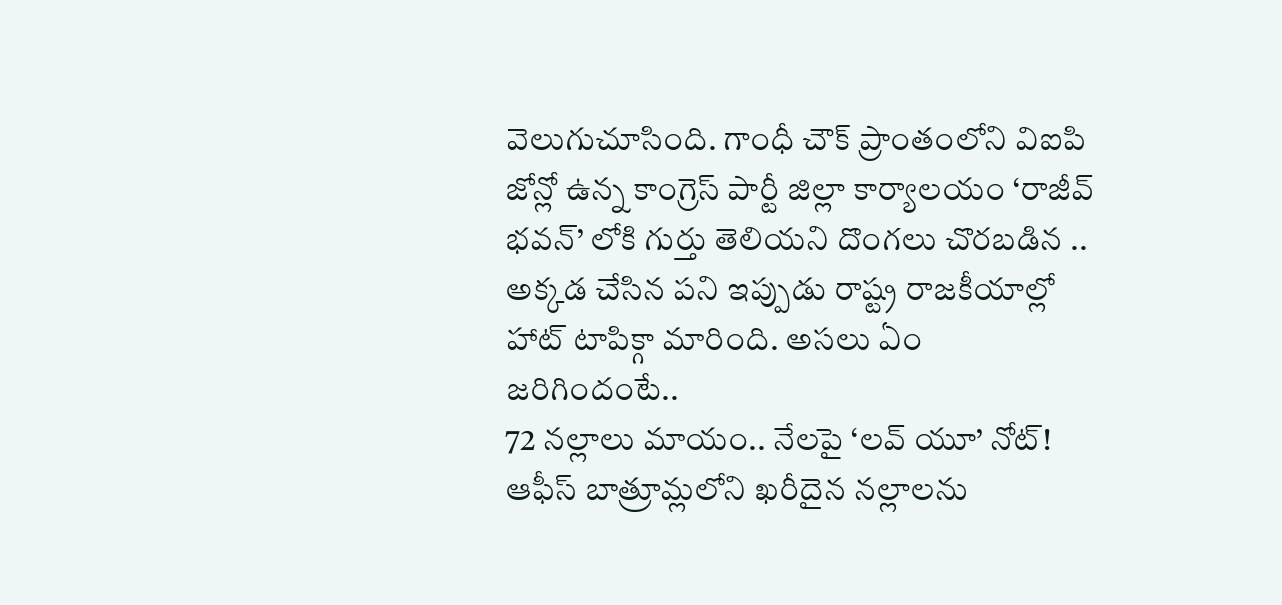వెలుగుచూసింది. గాంధీ చౌక్ ప్రాంతంలోని విఐపి జోన్లో ఉన్న కాంగ్రెస్ పార్టీ జిల్లా కార్యాలయం ‘రాజీవ్ భవన్’ లోకి గుర్తు తెలియని దొంగలు చొరబడిన .. అక్కడ చేసిన పని ఇప్పుడు రాష్ట్ర రాజకీయాల్లో హాట్ టాపిక్గా మారింది. అసలు ఏం జరిగిందంటే..
72 నల్లాలు మాయం.. నేలపై ‘లవ్ యూ’ నోట్!
ఆఫీస్ బాత్రూమ్లలోని ఖరీదైన నల్లాలను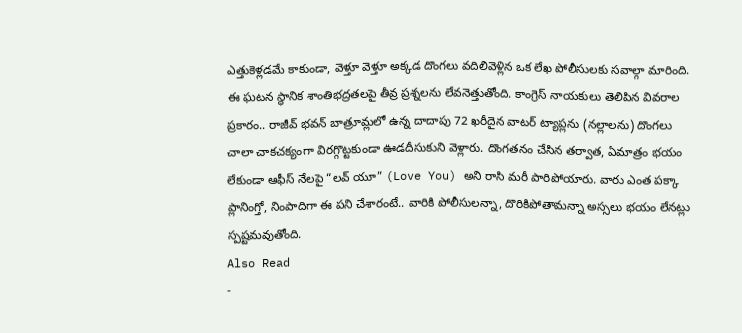ఎత్తుకెళ్లడమే కాకుండా, వెళ్తూ వెళ్తూ అక్కడ దొంగలు వదిలివెళ్లిన ఒక లేఖ పోలీసులకు సవాల్గా మారింది. ఈ ఘటన స్థానిక శాంతిభద్రతలపై తీవ్ర ప్రశ్నలను లేవనెత్తుతోంది. కాంగ్రెస్ నాయకులు తెలిపిన వివరాల ప్రకారం.. రాజీవ్ భవన్ బాత్రూమ్లలో ఉన్న దాదాపు 72 ఖరీదైన వాటర్ ట్యాప్లను (నల్లాలను) దొంగలు చాలా చాకచక్యంగా విరగ్గొట్టకుండా ఊడదీసుకుని వెళ్లారు. దొంగతనం చేసిన తర్వాత, ఏమాత్రం భయం లేకుండా ఆఫీస్ నేలపై “లవ్ యూ” (Love You) అని రాసి మరీ పారిపోయారు. వారు ఎంత పక్కా ప్లానింగ్తో, నింపాదిగా ఈ పని చేశారంటే.. వారికి పోలీసులన్నా, దొరికిపోతామన్నా అస్సలు భయం లేనట్లు స్పష్టమవుతోంది.
Also Read
-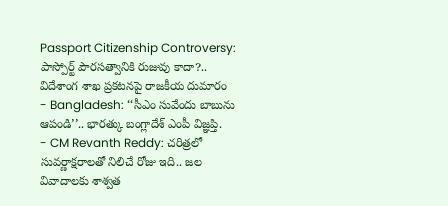Passport Citizenship Controversy: పాస్పోర్ట్ పౌరసత్వానికి రుజువు కాదా?.. విదేశాంగ శాఖ ప్రకటనపై రాజకీయ దుమారం
- Bangladesh: ‘‘సీఎం సువేందు బాబును ఆపండి’’.. భారత్కు బంగ్లాదేశ్ ఎంపీ విజ్ఞప్తి.
- CM Revanth Reddy: చరిత్రలో సువర్ణాక్షరాలతో నిలిచే రోజు ఇది.. జల వివాదాలకు శాశ్వత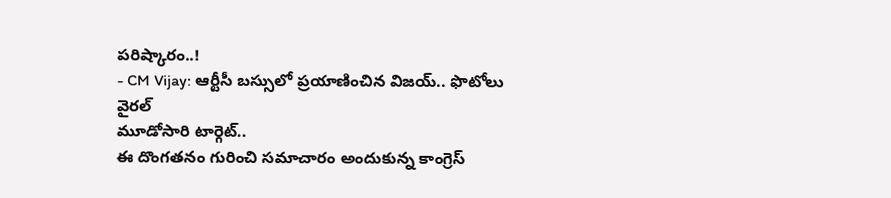పరిష్కారం..!
- CM Vijay: ఆర్టీసీ బస్సులో ప్రయాణించిన విజయ్.. ఫొటోలు వైరల్
మూడోసారి టార్గెట్..
ఈ దొంగతనం గురించి సమాచారం అందుకున్న కాంగ్రెస్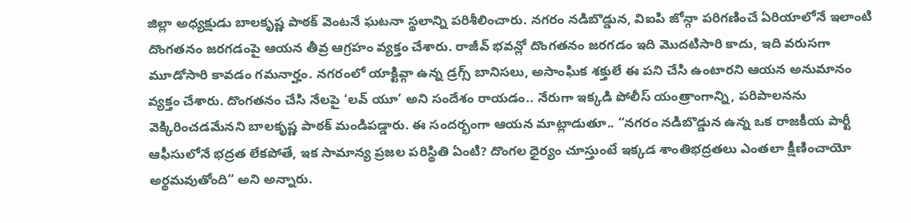జిల్లా అధ్యక్షుడు బాలకృష్ణ పాఠక్ వెంటనే ఘటనా స్థలాన్ని పరిశీలించారు. నగరం నడిబొడ్డున, విఐపి జోన్గా పరిగణించే ఏరియాలోనే ఇలాంటి దొంగతనం జరగడంపై ఆయన తీవ్ర ఆగ్రహం వ్యక్తం చేశారు. రాజీవ్ భవన్లో దొంగతనం జరగడం ఇది మొదటిసారి కాదు, ఇది వరుసగా మూడోసారి కావడం గమనార్హం. నగరంలో యాక్టివ్గా ఉన్న డ్రగ్స్ బానిసలు, అసాంఘిక శక్తులే ఈ పని చేసి ఉంటారని ఆయన అనుమానం వ్యక్తం చేశారు. దొంగతనం చేసి నేలపై ‘లవ్ యూ’ అని సందేశం రాయడం.. నేరుగా ఇక్కడి పోలీస్ యంత్రాంగాన్ని, పరిపాలనను వెక్కిరించడమేనని బాలకృష్ణ పాఠక్ మండిపడ్డారు. ఈ సందర్భంగా ఆయన మాట్లాడుతూ.. “నగరం నడిబొడ్డున ఉన్న ఒక రాజకీయ పార్టీ ఆఫీసులోనే భద్రత లేకపోతే, ఇక సామాన్య ప్రజల పరిస్థితి ఏంటి? దొంగల ధైర్యం చూస్తుంటే ఇక్కడ శాంతిభద్రతలు ఎంతలా క్షీణించాయో అర్థమవుతోంది” అని అన్నారు.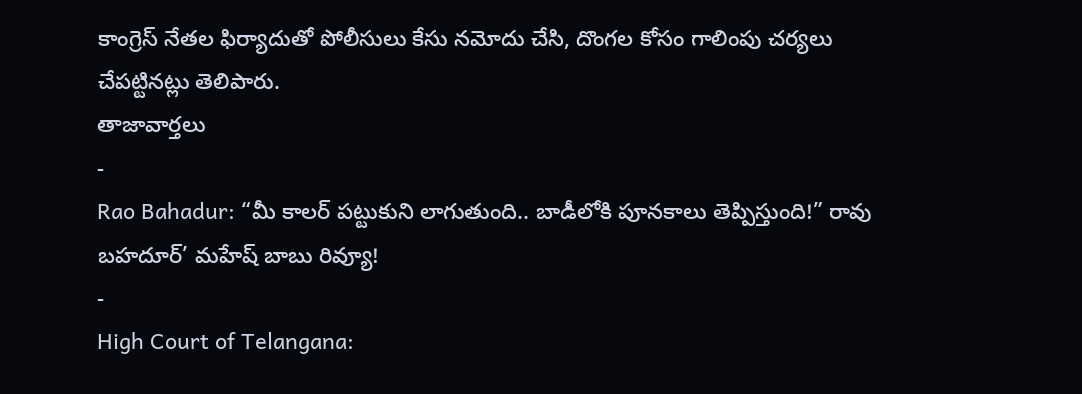కాంగ్రెస్ నేతల ఫిర్యాదుతో పోలీసులు కేసు నమోదు చేసి, దొంగల కోసం గాలింపు చర్యలు చేపట్టినట్లు తెలిపారు.
తాజావార్తలు
-
Rao Bahadur: “మీ కాలర్ పట్టుకుని లాగుతుంది.. బాడీలోకి పూనకాలు తెప్పిస్తుంది!” రావు బహదూర్’ మహేష్ బాబు రివ్యూ!
-
High Court of Telangana: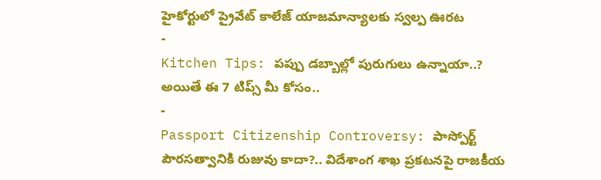హైకోర్టులో ప్రైవేట్ కాలేజ్ యాజమాన్యాలకు స్వల్ప ఊరట
-
Kitchen Tips: పప్పు డబ్బాల్లో పురుగులు ఉన్నాయా..? అయితే ఈ 7 టిప్స్ మీ కోసం..
-
Passport Citizenship Controversy: పాస్పోర్ట్ పౌరసత్వానికి రుజువు కాదా?.. విదేశాంగ శాఖ ప్రకటనపై రాజకీయ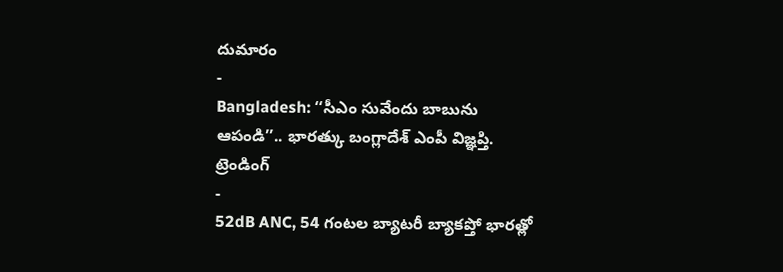దుమారం
-
Bangladesh: ‘‘సీఎం సువేందు బాబును ఆపండి’’.. భారత్కు బంగ్లాదేశ్ ఎంపీ విజ్ఞప్తి.
ట్రెండింగ్
-
52dB ANC, 54 గంటల బ్యాటరీ బ్యాకప్తో భారత్లో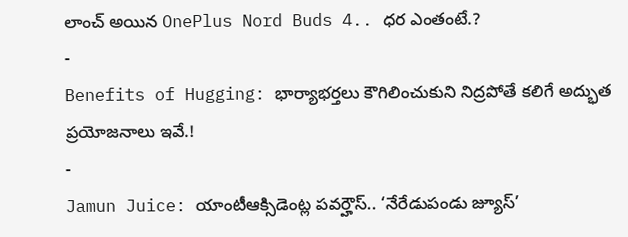లాంచ్ అయిన OnePlus Nord Buds 4.. ధర ఎంతంటే.?
-
Benefits of Hugging: భార్యాభర్తలు కౌగిలించుకుని నిద్రపోతే కలిగే అద్భుత ప్రయోజనాలు ఇవే.!
-
Jamun Juice: యాంటీఆక్సిడెంట్ల పవర్హౌస్.. ‘నేరేడుపండు జ్యూస్’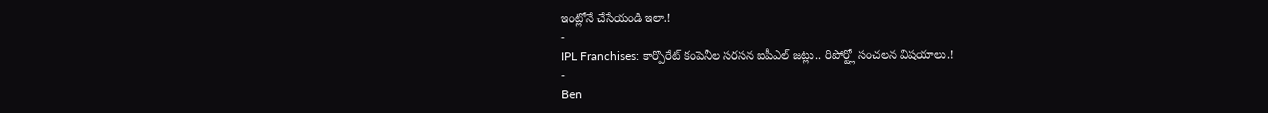ఇంట్లోనే చేసేయండి ఇలా.!
-
IPL Franchises: కార్పొరేట్ కంపెనీల సరసన ఐపీఎల్ జట్లు.. రిపోర్ట్లో సంచలన విషయాలు.!
-
Ben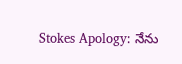Stokes Apology: నేను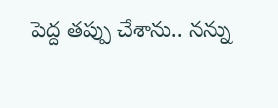పెద్ద తప్పు చేశాను.. నన్ను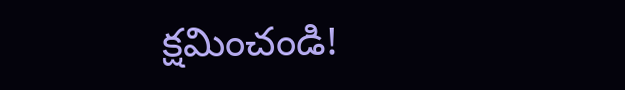క్షమించండి!